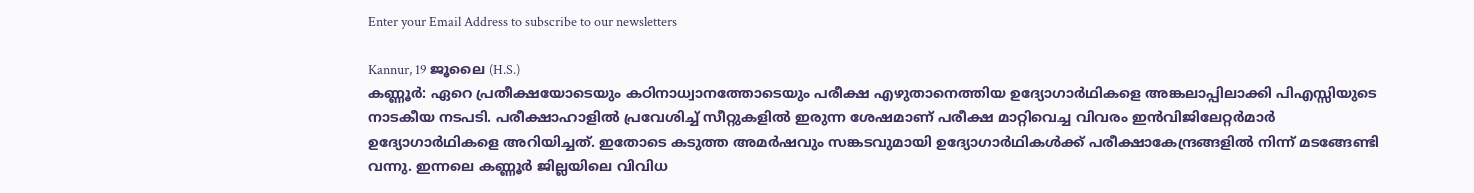Enter your Email Address to subscribe to our newsletters

Kannur, 19 ജൂലൈ (H.S.)
കണ്ണൂർ: ഏറെ പ്രതീക്ഷയോടെയും കഠിനാധ്വാനത്തോടെയും പരീക്ഷ എഴുതാനെത്തിയ ഉദ്യോഗാർഥികളെ അങ്കലാപ്പിലാക്കി പിഎസ്സിയുടെ നാടകീയ നടപടി. പരീക്ഷാഹാളിൽ പ്രവേശിച്ച് സീറ്റുകളിൽ ഇരുന്ന ശേഷമാണ് പരീക്ഷ മാറ്റിവെച്ച വിവരം ഇൻവിജിലേറ്റർമാർ ഉദ്യോഗാർഥികളെ അറിയിച്ചത്. ഇതോടെ കടുത്ത അമർഷവും സങ്കടവുമായി ഉദ്യോഗാർഥികൾക്ക് പരീക്ഷാകേന്ദ്രങ്ങളിൽ നിന്ന് മടങ്ങേണ്ടി വന്നു. ഇന്നലെ കണ്ണൂർ ജില്ലയിലെ വിവിധ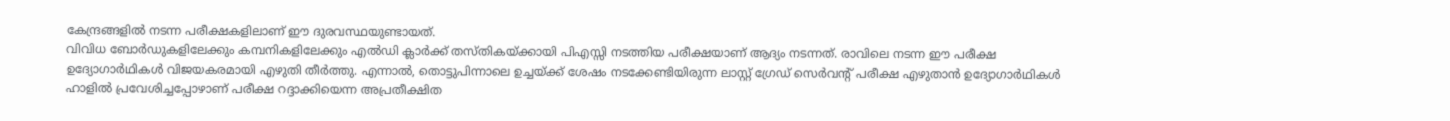കേന്ദ്രങ്ങളിൽ നടന്ന പരീക്ഷകളിലാണ് ഈ ദുരവസ്ഥയുണ്ടായത്.
വിവിധ ബോർഡുകളിലേക്കും കമ്പനികളിലേക്കും എൽഡി ക്ലാർക്ക് തസ്തികയ്ക്കായി പിഎസ്സി നടത്തിയ പരീക്ഷയാണ് ആദ്യം നടന്നത്. രാവിലെ നടന്ന ഈ പരീക്ഷ ഉദ്യോഗാർഥികൾ വിജയകരമായി എഴുതി തീർത്തു. എന്നാൽ, തൊട്ടുപിന്നാലെ ഉച്ചയ്ക്ക് ശേഷം നടക്കേണ്ടിയിരുന്ന ലാസ്റ്റ് ഗ്രേഡ് സെർവന്റ് പരീക്ഷ എഴുതാൻ ഉദ്യോഗാർഥികൾ ഹാളിൽ പ്രവേശിച്ചപ്പോഴാണ് പരീക്ഷ റദ്ദാക്കിയെന്ന അപ്രതീക്ഷിത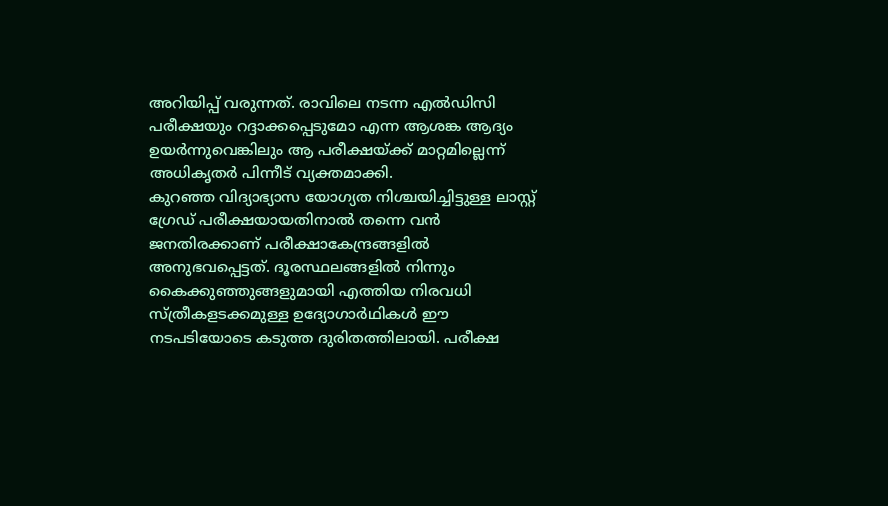അറിയിപ്പ് വരുന്നത്. രാവിലെ നടന്ന എൽഡിസി പരീക്ഷയും റദ്ദാക്കപ്പെടുമോ എന്ന ആശങ്ക ആദ്യം ഉയർന്നുവെങ്കിലും ആ പരീക്ഷയ്ക്ക് മാറ്റമില്ലെന്ന് അധികൃതർ പിന്നീട് വ്യക്തമാക്കി.
കുറഞ്ഞ വിദ്യാഭ്യാസ യോഗ്യത നിശ്ചയിച്ചിട്ടുള്ള ലാസ്റ്റ് ഗ്രേഡ് പരീക്ഷയായതിനാൽ തന്നെ വൻ ജനതിരക്കാണ് പരീക്ഷാകേന്ദ്രങ്ങളിൽ അനുഭവപ്പെട്ടത്. ദൂരസ്ഥലങ്ങളിൽ നിന്നും കൈക്കുഞ്ഞുങ്ങളുമായി എത്തിയ നിരവധി സ്ത്രീകളടക്കമുള്ള ഉദ്യോഗാർഥികൾ ഈ നടപടിയോടെ കടുത്ത ദുരിതത്തിലായി. പരീക്ഷ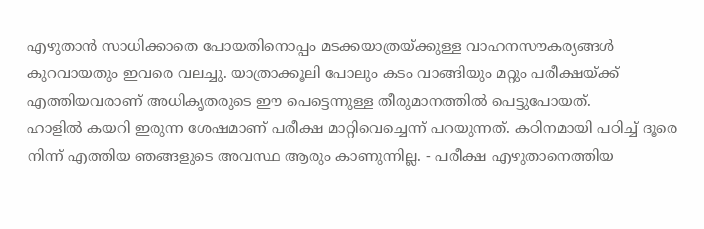എഴുതാൻ സാധിക്കാതെ പോയതിനൊപ്പം മടക്കയാത്രയ്ക്കുള്ള വാഹനസൗകര്യങ്ങൾ കുറവായതും ഇവരെ വലച്ചു. യാത്രാക്കൂലി പോലും കടം വാങ്ങിയും മറ്റും പരീക്ഷയ്ക്ക് എത്തിയവരാണ് അധികൃതരുടെ ഈ പെട്ടെന്നുള്ള തീരുമാനത്തിൽ പെട്ടുപോയത്.
ഹാളിൽ കയറി ഇരുന്ന ശേഷമാണ് പരീക്ഷ മാറ്റിവെച്ചെന്ന് പറയുന്നത്. കഠിനമായി പഠിച്ച് ദൂരെ നിന്ന് എത്തിയ ഞങ്ങളുടെ അവസ്ഥ ആരും കാണുന്നില്ല. - പരീക്ഷ എഴുതാനെത്തിയ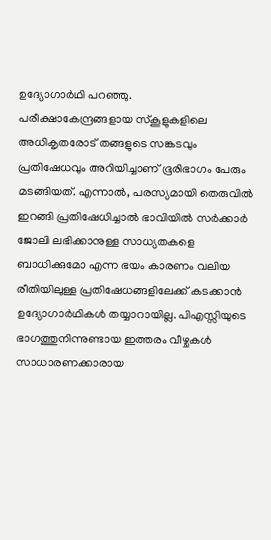ഉദ്യോഗാർഥി പറഞ്ഞു.
പരീക്ഷാകേന്ദ്രങ്ങളായ സ്കൂളുകളിലെ അധികൃതരോട് തങ്ങളുടെ സങ്കടവും പ്രതിഷേധവും അറിയിച്ചാണ് ഭൂരിഭാഗം പേരും മടങ്ങിയത്. എന്നാൽ, പരസ്യമായി തെരുവിൽ ഇറങ്ങി പ്രതിഷേധിച്ചാൽ ഭാവിയിൽ സർക്കാർ ജോലി ലഭിക്കാനുള്ള സാധ്യതകളെ ബാധിക്കുമോ എന്ന ഭയം കാരണം വലിയ രീതിയിലുള്ള പ്രതിഷേധങ്ങളിലേക്ക് കടക്കാൻ ഉദ്യോഗാർഥികൾ തയ്യാറായില്ല. പിഎസ്സിയുടെ ഭാഗത്തുനിന്നുണ്ടായ ഇത്തരം വീഴ്ചകൾ സാധാരണക്കാരായ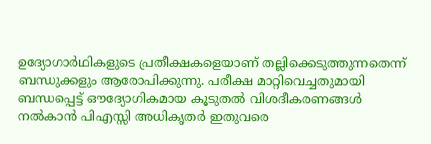ഉദ്യോഗാർഥികളുടെ പ്രതീക്ഷകളെയാണ് തല്ലിക്കെടുത്തുന്നതെന്ന് ബന്ധുക്കളും ആരോപിക്കുന്നു. പരീക്ഷ മാറ്റിവെച്ചതുമായി ബന്ധപ്പെട്ട് ഔദ്യോഗികമായ കൂടുതൽ വിശദീകരണങ്ങൾ നൽകാൻ പിഎസ്സി അധികൃതർ ഇതുവരെ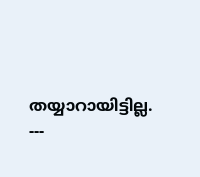തയ്യാറായിട്ടില്ല.
---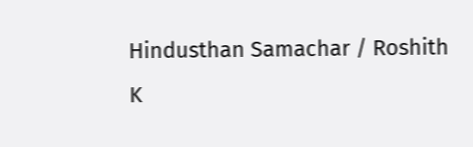Hindusthan Samachar / Roshith K